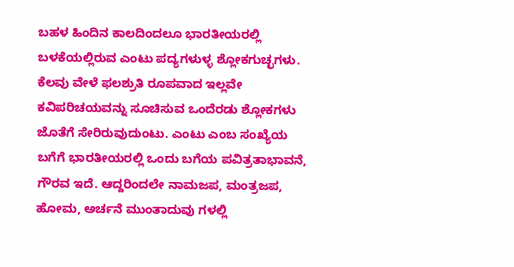ಬಹಳ ಹಿಂದಿನ ಕಾಲದಿಂದಲೂ ಭಾರತೀಯರಲ್ಲಿ ಬಳಕೆಯಲ್ಲಿರುವ ಎಂಟು ಪದ್ಯಗಳುಳ್ಳ ಶ್ಲೋಕಗುಚ್ಛಗಳು. ಕೆಲವು ವೇಳೆ ಫಲಶ್ರುತಿ ರೂಪವಾದ ಇಲ್ಲವೇ ಕವಿಪರಿಚಯವನ್ನು ಸೂಚಿಸುವ ಒಂದೆರಡು ಶ್ಲೋಕಗಳು ಜೊತೆಗೆ ಸೇರಿರುವುದುಂಟು. ಎಂಟು ಎಂಬ ಸಂಖ್ಯೆಯ ಬಗೆಗೆ ಭಾರತೀಯರಲ್ಲಿ ಒಂದು ಬಗೆಯ ಪವಿತ್ರತಾಭಾವನೆ, ಗೌರವ ಇದೆ. ಆದ್ದರಿಂದಲೇ ನಾಮಜಪ, ಮಂತ್ರಜಪ, ಹೋಮ, ಅರ್ಚನೆ ಮುಂತಾದುವು ಗಳಲ್ಲಿ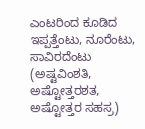ಎಂಟರಿಂದ ಕೂಡಿದ ಇಪ್ಪತ್ತೆಂಟು, ನೂರೆಂಟು, ಸಾವಿರದೆಂಟು (ಅಷ್ಟವಿಂಶತಿ, ಅಷ್ಟೋತ್ತರಶತ, ಅಷ್ಟೋತ್ತರ ಸಹಸ್ರ)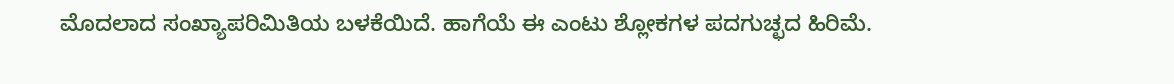ಮೊದಲಾದ ಸಂಖ್ಯಾಪರಿಮಿತಿಯ ಬಳಕೆಯಿದೆ. ಹಾಗೆಯೆ ಈ ಎಂಟು ಶ್ಲೋಕಗಳ ಪದಗುಚ್ಛದ ಹಿರಿಮೆ.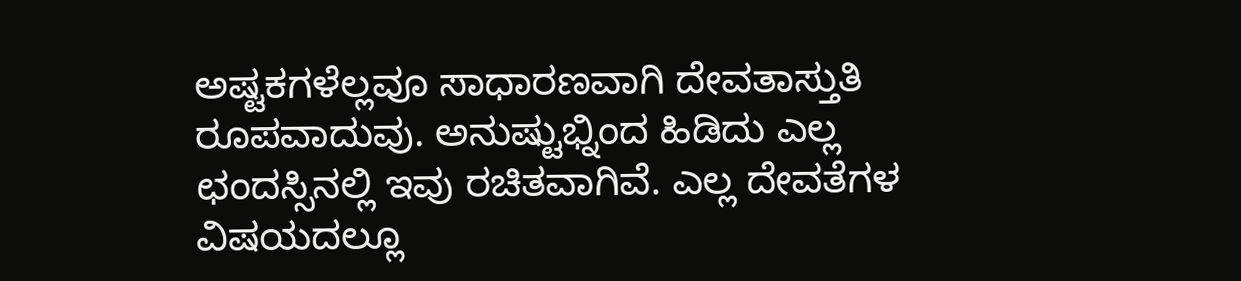ಅಷ್ಟಕಗಳೆಲ್ಲವೂ ಸಾಧಾರಣವಾಗಿ ದೇವತಾಸ್ತುತಿ ರೂಪವಾದುವು. ಅನುಷ್ಟುಭ್ನಿಂದ ಹಿಡಿದು ಎಲ್ಲ ಛಂದಸ್ಸಿನಲ್ಲಿ ಇವು ರಚಿತವಾಗಿವೆ. ಎಲ್ಲ ದೇವತೆಗಳ ವಿಷಯದಲ್ಲೂ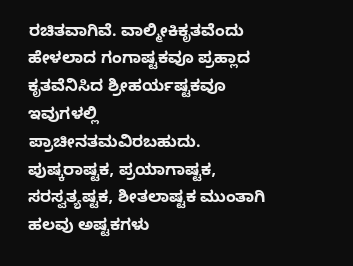ರಚಿತವಾಗಿವೆ. ವಾಲ್ಮೀಕಿಕೃತವೆಂದು ಹೇಳಲಾದ ಗಂಗಾಷ್ಟಕವೂ ಪ್ರಹ್ಲಾದ ಕೃತವೆನಿಸಿದ ಶ್ರೀಹರ್ಯಷ್ಟಕವೂ ಇವುಗಳಲ್ಲಿ ಪ್ರಾಚೀನತಮವಿರಬಹುದು. ಪುಷ್ಕರಾಷ್ಟಕ, ಪ್ರಯಾಗಾಷ್ಟಕ, ಸರಸ್ವತ್ಯಷ್ಟಕ, ಶೀತಲಾಷ್ಟಕ ಮುಂತಾಗಿ ಹಲವು ಅಷ್ಟಕಗಳು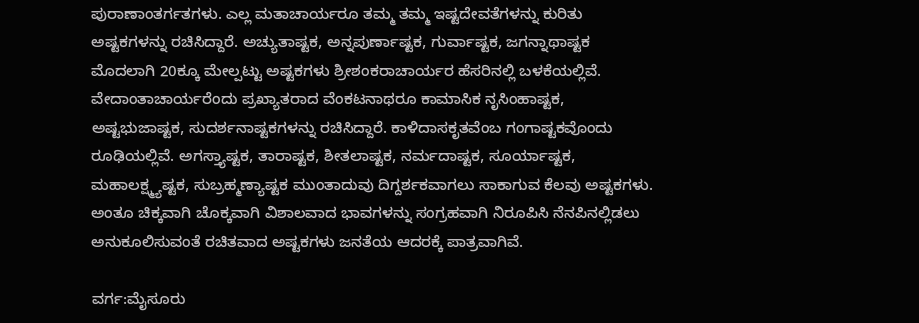ಪುರಾಣಾಂತರ್ಗತಗಳು. ಎಲ್ಲ ಮತಾಚಾರ್ಯರೂ ತಮ್ಮ ತಮ್ಮ ಇಷ್ಟದೇವತೆಗಳನ್ನು ಕುರಿತು ಅಷ್ಟಕಗಳನ್ನು ರಚಿಸಿದ್ದಾರೆ. ಅಚ್ಯುತಾಷ್ಟಕ, ಅನ್ನಪುರ್ಣಾಷ್ಟಕ, ಗುರ್ವಾಷ್ಟಕ, ಜಗನ್ನಾಥಾಷ್ಟಕ ಮೊದಲಾಗಿ 20ಕ್ಕೂ ಮೇಲ್ಪಟ್ಟು ಅಷ್ಟಕಗಳು ಶ್ರೀಶಂಕರಾಚಾರ್ಯರ ಹೆಸರಿನಲ್ಲಿ ಬಳಕೆಯಲ್ಲಿವೆ. ವೇದಾಂತಾಚಾರ್ಯರೆಂದು ಪ್ರಖ್ಯಾತರಾದ ವೆಂಕಟನಾಥರೂ ಕಾಮಾಸಿಕ ನೃಸಿಂಹಾಷ್ಟಕ, ಅಷ್ಟಭುಜಾಷ್ಟಕ, ಸುದರ್ಶನಾಷ್ಟಕಗಳನ್ನು ರಚಿಸಿದ್ದಾರೆ. ಕಾಳಿದಾಸಕೃತವೆಂಬ ಗಂಗಾಷ್ಟಕವೊಂದು ರೂಢಿಯಲ್ಲಿವೆ. ಅಗಸ್ತ್ಯಾಷ್ಟಕ, ತಾರಾಷ್ಟಕ, ಶೀತಲಾಷ್ಟಕ, ನರ್ಮದಾಷ್ಟಕ, ಸೂರ್ಯಾಷ್ಟಕ, ಮಹಾಲಕ್ಷ್ಮ್ಯಷ್ಟಕ, ಸುಬ್ರಹ್ಮಣ್ಯಾಷ್ಟಕ ಮುಂತಾದುವು ದಿಗ್ದರ್ಶಕವಾಗಲು ಸಾಕಾಗುವ ಕೆಲವು ಅಷ್ಟಕಗಳು. ಅಂತೂ ಚಿಕ್ಕವಾಗಿ ಚೊಕ್ಕವಾಗಿ ವಿಶಾಲವಾದ ಭಾವಗಳನ್ನು ಸಂಗ್ರಹವಾಗಿ ನಿರೂಪಿಸಿ ನೆನಪಿನಲ್ಲಿಡಲು ಅನುಕೂಲಿಸುವಂತೆ ರಚಿತವಾದ ಅಷ್ಟಕಗಳು ಜನತೆಯ ಆದರಕ್ಕೆ ಪಾತ್ರವಾಗಿವೆ.

ವರ್ಗ:ಮೈಸೂರು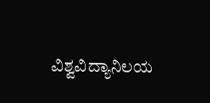ವಿಶ್ವವಿದ್ಯಾನಿಲಯ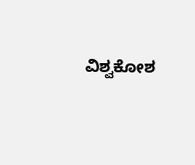ವಿಶ್ವಕೋಶ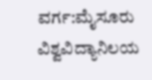ವರ್ಗ:ಮೈಸೂರು ವಿಶ್ವವಿದ್ಯಾನಿಲಯ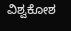ವಿಶ್ವಕೋಶ